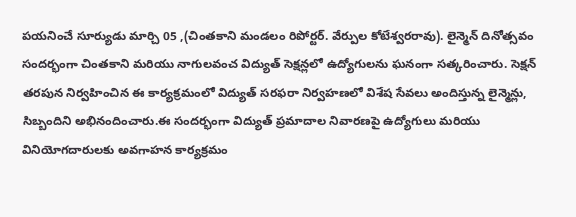పయనించే సూర్యుడు మార్చి 05 ,(చింతకాని మండలం రిపోర్టర్. వేర్పుల కోటేశ్వరరావు). లైన్మెన్ దినోత్సవం సందర్భంగా చింతకాని మరియు నాగులవంచ విద్యుత్ సెక్షన్లలో ఉద్యోగులను ఘనంగా సత్కరించారు. సెక్షన్ తరపున నిర్వహించిన ఈ కార్యక్రమంలో విద్యుత్ సరఫరా నిర్వహణలో విశేష సేవలు అందిస్తున్న లైన్మెన్లు, సిబ్బందిని అభినందించారు.ఈ సందర్భంగా విద్యుత్ ప్రమాదాల నివారణపై ఉద్యోగులు మరియు వినియోగదారులకు అవగాహన కార్యక్రమం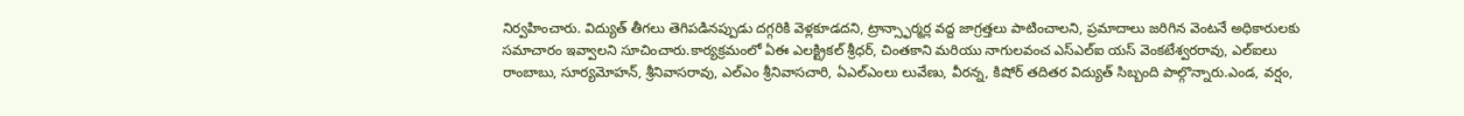నిర్వహించారు. విద్యుత్ తీగలు తెగిపడినప్పుడు దగ్గరికి వెళ్లకూడదని, ట్రాన్స్ఫార్మర్ల వద్ద జాగ్రత్తలు పాటించాలని, ప్రమాదాలు జరిగిన వెంటనే అధికారులకు సమాచారం ఇవ్వాలని సూచించారు.కార్యక్రమంలో ఏఈ ఎలక్ట్రికల్ శ్రీధర్, చింతకాని మరియు నాగులవంచ ఎస్ఎల్ఐ యస్ వెంకటేశ్వరరావు, ఎల్ఐలు రాంబాబు, సూర్యమోహన్, శ్రీనివాసరావు, ఎల్ఎం శ్రీనివాసచారి, ఏఎల్ఎంలు లువేణు, వీరన్న, కిషోర్ తదితర విద్యుత్ సిబ్బంది పాల్గొన్నారు.ఎండ, వర్షం,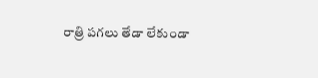రాత్రి పగలు తేడా లేకుండా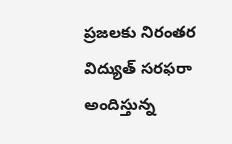ప్రజలకు నిరంతర విద్యుత్ సరఫరా అందిస్తున్న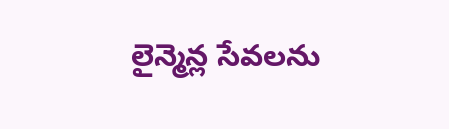లైన్మెన్ల సేవలను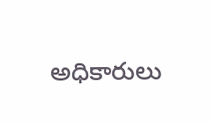అధికారులు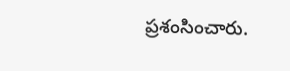ప్రశంసించారు.